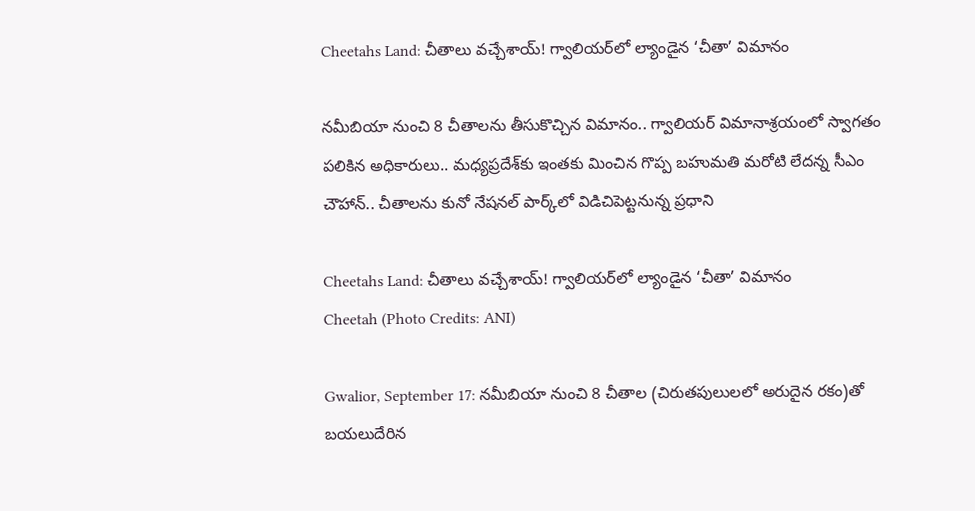Cheetahs Land: చీతాలు వచ్చేశాయ్! గ్వాలియర్‌లో ల్యాండైన ‘చీతా’ విమానం

నమీబియా నుంచి 8 చీతాలను తీసుకొచ్చిన విమానం.. గ్వాలియర్ విమానాశ్రయంలో స్వాగతం పలికిన అధికారులు.. మధ్యప్రదేశ్‌కు ఇంతకు మించిన గొప్ప బహుమతి మరోటి లేదన్న సీఎం చౌహాన్.. చీతాలను కునో నేషనల్ పార్క్‌లో విడిచిపెట్టనున్న ప్రధాని

Cheetahs Land: చీతాలు వచ్చేశాయ్! గ్వాలియర్‌లో ల్యాండైన ‘చీతా’ విమానం
Cheetah (Photo Credits: ANI)

Gwalior, September 17: నమీబియా నుంచి 8 చీతాల (చిరుతపులులలో అరుదైన రకం)తో బయలుదేరిన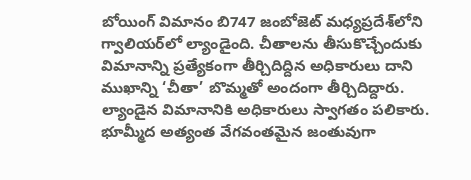బోయింగ్ విమానం బి747 జంబోజెట్ మధ్యప్రదేశ్‌లోని గ్వాలియర్‌లో ల్యాండైంది. చీతాలను తీసుకొచ్చేందుకు విమానాన్ని ప్రత్యేకంగా తీర్చిదిద్దిన అధికారులు దాని ముఖాన్ని ‘చీతా’ బొమ్మతో అందంగా తీర్చిదిద్దారు. ల్యాండైన విమానానికి అధికారులు స్వాగతం పలికారు. భూమ్మీద అత్యంత వేగవంతమైన జంతువుగా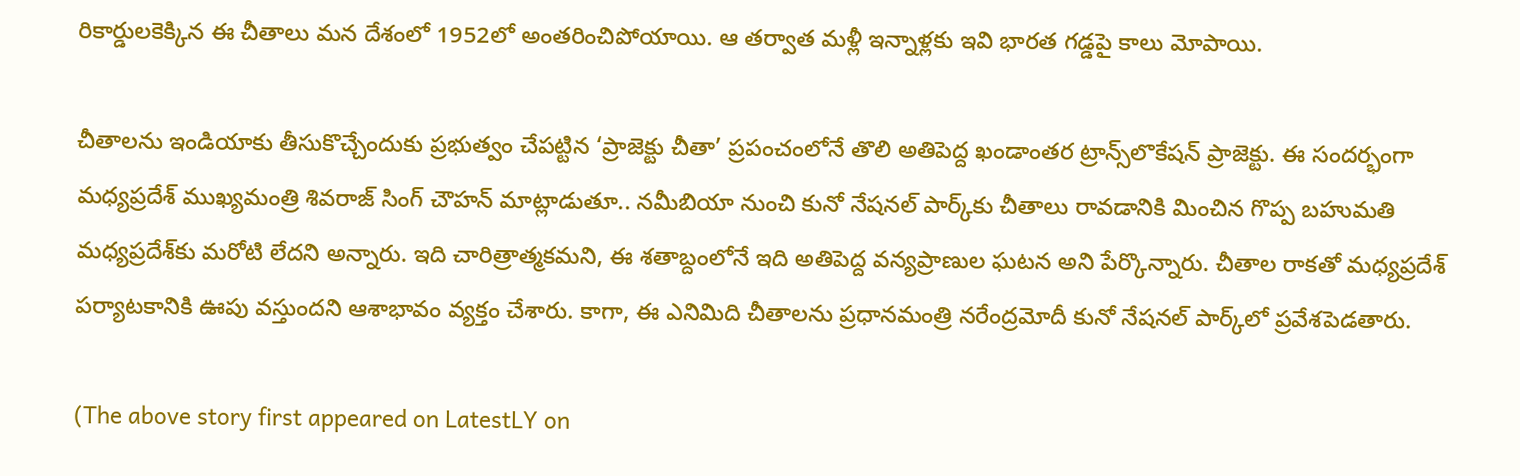రికార్డులకెక్కిన ఈ చీతాలు మన దేశంలో 1952లో అంతరించిపోయాయి. ఆ తర్వాత మళ్లీ ఇన్నాళ్లకు ఇవి భారత గడ్డపై కాలు మోపాయి.

చీతాలను ఇండియాకు తీసుకొచ్చేందుకు ప్రభుత్వం చేపట్టిన ‘ప్రాజెక్టు చీతా’ ప్రపంచంలోనే తొలి అతిపెద్ద ఖండాంతర ట్రాన్స్‌లొకేషన్ ప్రాజెక్టు. ఈ సందర్భంగా మధ్యప్రదేశ్ ముఖ్యమంత్రి శివరాజ్ సింగ్ చౌహన్ మాట్లాడుతూ.. నమీబియా నుంచి కునో నేషనల్ పార్క్‌కు చీతాలు రావడానికి మించిన గొప్ప బహుమతి మధ్యప్రదేశ్‌కు మరోటి లేదని అన్నారు. ఇది చారిత్రాత్మకమని, ఈ శతాబ్దంలోనే ఇది అతిపెద్ద వన్యప్రాణుల ఘటన అని పేర్కొన్నారు. చీతాల రాకతో మధ్యప్రదేశ్ పర్యాటకానికి ఊపు వస్తుందని ఆశాభావం వ్యక్తం చేశారు. కాగా, ఈ ఎనిమిది చీతాలను ప్రధానమంత్రి నరేంద్రమోదీ కునో నేషనల్ పార్క్‌లో ప్రవేశపెడతారు.

(The above story first appeared on LatestLY on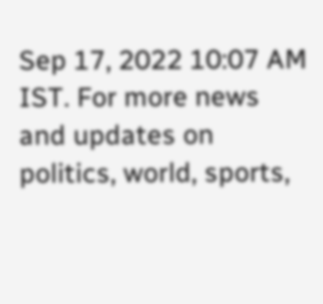Sep 17, 2022 10:07 AM IST. For more news and updates on politics, world, sports,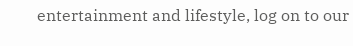entertainment and lifestyle, log on to our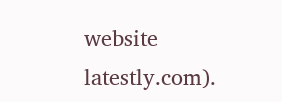website latestly.com).